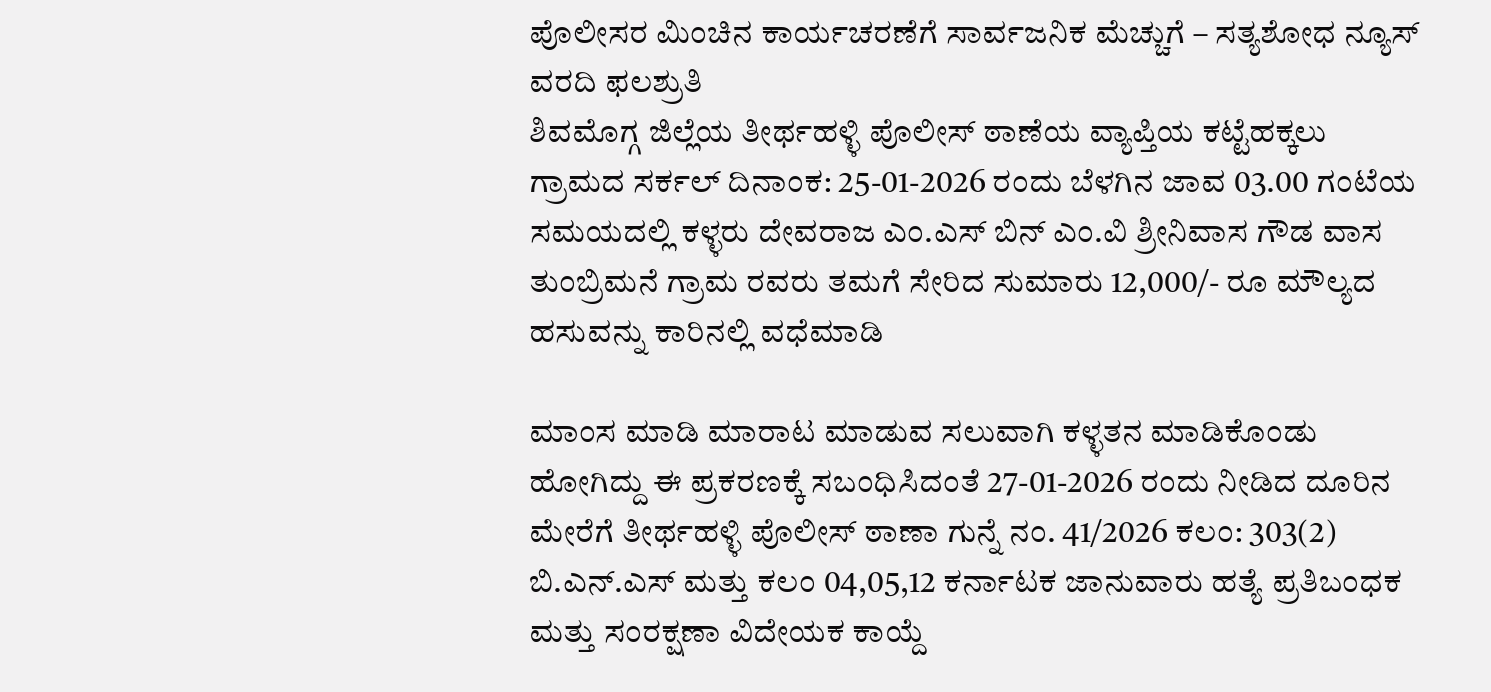ಪೊಲೀಸರ ಮಿಂಚಿನ ಕಾರ್ಯಚರಣೆಗೆ ಸಾರ್ವಜನಿಕ ಮೆಚ್ಚುಗೆ – ಸತ್ಯಶೋಧ ನ್ಯೂಸ್ ವರದಿ ಫಲಶ್ರುತಿ
ಶಿವಮೊಗ್ಗ ಜಿಲ್ಲೆಯ ತೀರ್ಥಹಳ್ಳಿ ಪೊಲೀಸ್ ಠಾಣೆಯ ವ್ಯಾಪ್ತಿಯ ಕಟ್ಟೆಹಕ್ಕಲು ಗ್ರಾಮದ ಸರ್ಕಲ್ ದಿನಾಂಕ: 25-01-2026 ರಂದು ಬೆಳಗಿನ ಜಾವ 03.00 ಗಂಟೆಯ ಸಮಯದಲ್ಲಿ ಕಳ್ಳರು ದೇವರಾಜ ಎಂ.ಎಸ್ ಬಿನ್ ಎಂ.ವಿ ಶ್ರೀನಿವಾಸ ಗೌಡ ವಾಸ ತುಂಬ್ರಿಮನೆ ಗ್ರಾಮ ರವರು ತಮಗೆ ಸೇರಿದ ಸುಮಾರು 12,000/- ರೂ ಮೌಲ್ಯದ ಹಸುವನ್ನು ಕಾರಿನಲ್ಲಿ ವಧೆಮಾಡಿ

ಮಾಂಸ ಮಾಡಿ ಮಾರಾಟ ಮಾಡುವ ಸಲುವಾಗಿ ಕಳ್ಳತನ ಮಾಡಿಕೊಂಡು ಹೋಗಿದ್ದು ಈ ಪ್ರಕರಣಕ್ಕೆ ಸಬಂಧಿಸಿದಂತೆ 27-01-2026 ರಂದು ನೀಡಿದ ದೂರಿನ ಮೇರೆಗೆ ತೀರ್ಥಹಳ್ಳಿ ಪೊಲೀಸ್ ಠಾಣಾ ಗುನ್ನೆ ನಂ. 41/2026 ಕಲಂ: 303(2) ಬಿ.ಎನ್.ಎಸ್ ಮತ್ತು ಕಲಂ 04,05,12 ಕರ್ನಾಟಕ ಜಾನುವಾರು ಹತ್ಯೆ ಪ್ರತಿಬಂಧಕ ಮತ್ತು ಸಂರಕ್ಷಣಾ ವಿದೇಯಕ ಕಾಯ್ದೆ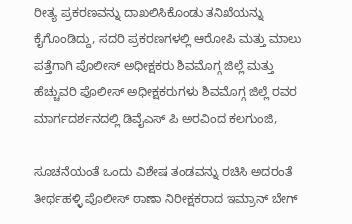ರೀತ್ಯ ಪ್ರಕರಣವನ್ನು ದಾಖಲಿಸಿಕೊಂಡು ತನಿಖೆಯನ್ನು ಕೈಗೊಂಡಿದ್ದು, ಸದರಿ ಪ್ರಕರಣಗಳಲ್ಲಿ ಆರೋಪಿ ಮತ್ತು ಮಾಲು ಪತ್ತೆಗಾಗಿ ಪೊಲೀಸ್ ಅಧೀಕ್ಷಕರು ಶಿವಮೊಗ್ಗ ಜಿಲ್ಲೆ ಮತ್ತು ಹೆಚ್ಚುವರಿ ಪೊಲೀಸ್ ಅಧೀಕ್ಷಕರುಗಳು ಶಿವಮೊಗ್ಗ ಜಿಲ್ಲೆ ರವರ ಮಾರ್ಗದರ್ಶನದಲ್ಲಿ ಡಿವೈಎಸ್ ಪಿ ಅರವಿಂದ ಕಲಗುಂಜಿ,

ಸೂಚನೆಯಂತೆ ಒಂದು ವಿಶೇಷ ತಂಡವನ್ನು ರಚಿಸಿ ಅದರಂತೆ ತೀರ್ಥಹಳ್ಳಿ ಪೊಲೀಸ್ ಠಾಣಾ ನಿರೀಕ್ಷಕರಾದ ಇಮ್ರಾನ್ ಬೇಗ್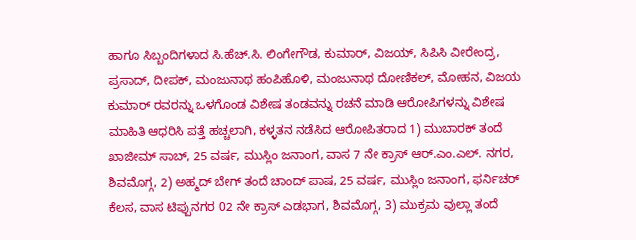ಹಾಗೂ ಸಿಬ್ಬಂದಿಗಳಾದ ಸಿ.ಹೆಚ್.ಸಿ. ಲಿಂಗೇಗೌಡ, ಕುಮಾರ್, ವಿಜಯ್, ಸಿಪಿಸಿ ವೀರೇಂದ್ರ, ಪ್ರಸಾದ್, ದೀಪಕ್, ಮಂಜುನಾಥ ಹಂಪಿಹೊಳಿ, ಮಂಜುನಾಥ ದೋಣಿಕಲ್, ಮೋಹನ, ವಿಜಯ ಕುಮಾರ್ ರವರನ್ನು ಒಳಗೊಂಡ ವಿಶೇಷ ತಂಡವನ್ನು ರಚನೆ ಮಾಡಿ ಆರೋಪಿಗಳನ್ನು ವಿಶೇಷ ಮಾಹಿತಿ ಆಧರಿಸಿ ಪತ್ತೆ ಹಚ್ಚಲಾಗಿ, ಕಳ್ಳತನ ನಡೆಸಿದ ಆರೋಪಿತರಾದ 1) ಮುಬಾರಕ್ ತಂದೆ ಖಾಜೀಮ್ ಸಾಬ್, 25 ವರ್ಷ, ಮುಸ್ಲಿಂ ಜನಾಂಗ, ವಾಸ 7 ನೇ ಕ್ರಾಸ್ ಆರ್.ಎಂ.ಎಲ್. ನಗರ, ಶಿವಮೊಗ್ಗ, 2) ಅಹ್ಮದ್ ಬೇಗ್ ತಂದೆ ಚಾಂದ್ ಪಾಷ, 25 ವರ್ಷ, ಮುಸ್ಲಿಂ ಜನಾಂಗ, ಫರ್ನಿಚರ್ ಕೆಲಸ, ವಾಸ ಟಿಪ್ಪುನಗರ 02 ನೇ ಕ್ರಾಸ್ ಎಡಭಾಗ, ಶಿವಮೊಗ್ಗ, 3) ಮುಕ್ರಮ ವುಲ್ಲಾ ತಂದೆ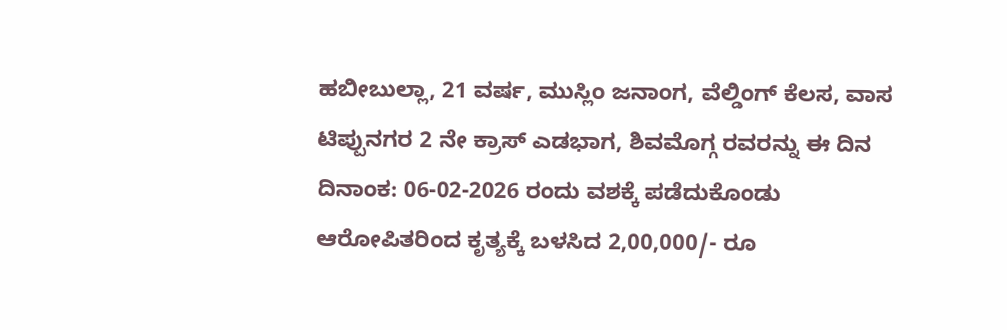ಹಬೀಬುಲ್ಲಾ, 21 ವರ್ಷ, ಮುಸ್ಲಿಂ ಜನಾಂಗ, ವೆಲ್ಡಿಂಗ್ ಕೆಲಸ, ವಾಸ ಟಿಪ್ಪುನಗರ 2 ನೇ ಕ್ರಾಸ್ ಎಡಭಾಗ, ಶಿವಮೊಗ್ಗ ರವರನ್ನು ಈ ದಿನ ದಿನಾಂಕ: 06-02-2026 ರಂದು ವಶಕ್ಕೆ ಪಡೆದುಕೊಂಡು ಆರೋಪಿತರಿಂದ ಕೃತ್ಯಕ್ಕೆ ಬಳಸಿದ 2,00,000/- ರೂ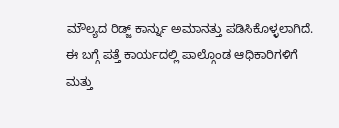ಮೌಲ್ಯದ ರಿಡ್ಜ್ ಕಾರ್ನ್ನು ಅಮಾನತ್ತು ಪಡಿಸಿಕೊಳ್ಳಲಾಗಿದೆ. ಈ ಬಗ್ಗೆ ಪತ್ತೆ ಕಾರ್ಯದಲ್ಲಿ ಪಾಲ್ಗೊಂಡ ಆಧಿಕಾರಿಗಳಿಗೆ ಮತ್ತು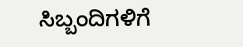ಸಿಬ್ಬಂದಿಗಳಿಗೆ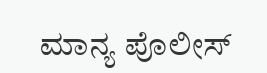ಮಾನ್ಯ ಪೊಲೀಸ್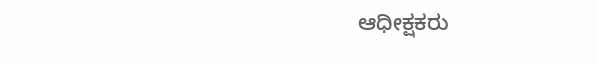ಆಧೀಕ್ಷಕರು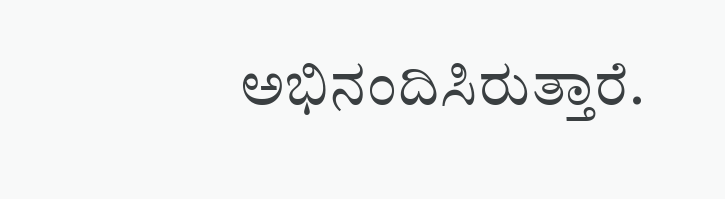ಅಭಿನಂದಿಸಿರುತ್ತಾರೆ.